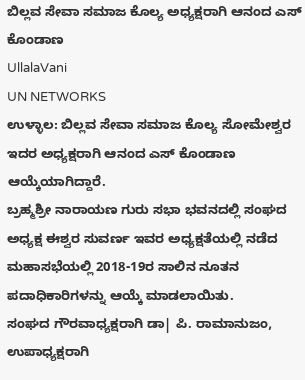ಬಿಲ್ಲವ ಸೇವಾ ಸಮಾಜ ಕೊಲ್ಯ ಅಧ್ಯಕ್ಷರಾಗಿ ಆನಂದ ಎಸ್ ಕೊಂಡಾಣ
UllalaVani
UN NETWORKS
ಉಳ್ಳಾಲ: ಬಿಲ್ಲವ ಸೇವಾ ಸಮಾಜ ಕೊಲ್ಯ ಸೋಮೇಶ್ವರ ಇದರ ಅಧ್ಯಕ್ಷರಾಗಿ ಆನಂದ ಎಸ್ ಕೊಂಡಾಣ ಆಯ್ಕೆಯಾಗಿದ್ದಾರೆ.
ಬ್ರಹ್ಮಶ್ರೀ ನಾರಾಯಣ ಗುರು ಸಭಾ ಭವನದಲ್ಲಿ ಸಂಘದ ಅಧ್ಯಕ್ಷ ಈಶ್ವರ ಸುವರ್ಣ ಇವರ ಅಧ್ಯಕ್ಷತೆಯಲ್ಲಿ ನಡೆದ ಮಹಾಸಭೆಯಲ್ಲಿ 2018-19ರ ಸಾಲಿನ ನೂತನ ಪದಾಧಿಕಾರಿಗಳನ್ನು ಆಯ್ಕೆ ಮಾಡಲಾಯಿತು.
ಸಂಘದ ಗೌರವಾಧ್ಯಕ್ಷರಾಗಿ ಡಾ| ಪಿ. ರಾಮಾನುಜಂ, ಉಪಾಧ್ಯಕ್ಷರಾಗಿ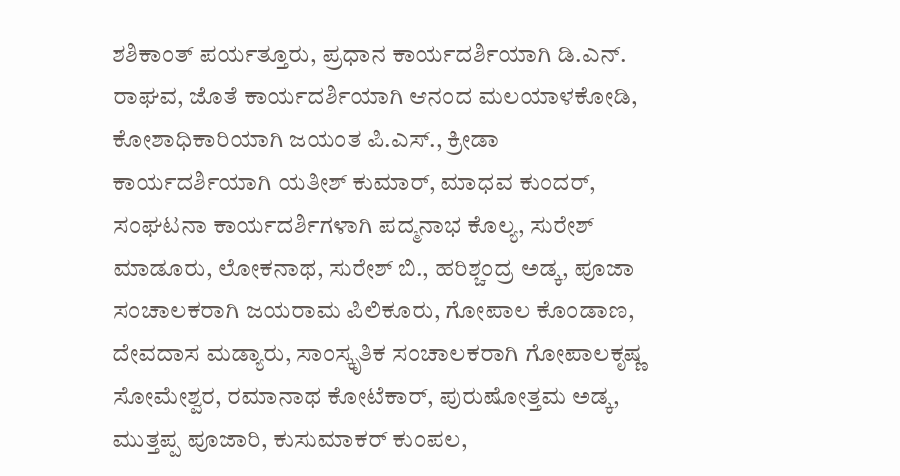ಶಶಿಕಾಂತ್ ಪರ್ಯತ್ತೂರು, ಪ್ರಧಾನ ಕಾರ್ಯದರ್ಶಿಯಾಗಿ ಡಿ.ಎನ್. ರಾಘವ, ಜೊತೆ ಕಾರ್ಯದರ್ಶಿಯಾಗಿ ಆನಂದ ಮಲಯಾಳಕೋಡಿ, ಕೋಶಾಧಿಕಾರಿಯಾಗಿ ಜಯಂತ ಪಿ.ಎಸ್., ಕ್ರೀಡಾ ಕಾರ್ಯದರ್ಶಿಯಾಗಿ ಯತೀಶ್ ಕುಮಾರ್, ಮಾಧವ ಕುಂದರ್, ಸಂಘಟನಾ ಕಾರ್ಯದರ್ಶಿಗಳಾಗಿ ಪದ್ಮನಾಭ ಕೊಲ್ಯ, ಸುರೇಶ್ ಮಾಡೂರು, ಲೋಕನಾಥ, ಸುರೇಶ್ ಬಿ., ಹರಿಶ್ಚಂದ್ರ ಅಡ್ಕ, ಪೂಜಾ ಸಂಚಾಲಕರಾಗಿ ಜಯರಾಮ ಪಿಲಿಕೂರು, ಗೋಪಾಲ ಕೊಂಡಾಣ, ದೇವದಾಸ ಮಡ್ಯಾರು, ಸಾಂಸ್ಕೃತಿಕ ಸಂಚಾಲಕರಾಗಿ ಗೋಪಾಲಕೃಷ್ಣ ಸೋಮೇಶ್ವರ, ರಮಾನಾಥ ಕೋಟೆಕಾರ್, ಪುರುಷೋತ್ತಮ ಅಡ್ಕ, ಮುತ್ತಪ್ಪ ಪೂಜಾರಿ, ಕುಸುಮಾಕರ್ ಕುಂಪಲ,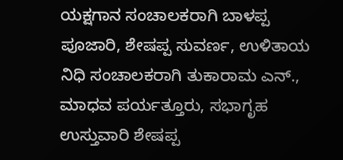ಯಕ್ಷಗಾನ ಸಂಚಾಲಕರಾಗಿ ಬಾಳಪ್ಪ ಪೂಜಾರಿ, ಶೇಷಪ್ಪ ಸುವರ್ಣ, ಉಳಿತಾಯ ನಿಧಿ ಸಂಚಾಲಕರಾಗಿ ತುಕಾರಾಮ ಎನ್., ಮಾಧವ ಪರ್ಯತ್ತೂರು, ಸಭಾಗೃಹ ಉಸ್ತುವಾರಿ ಶೇಷಪ್ಪ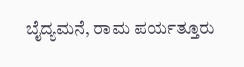ಬೈದ್ಯಮನೆ, ರಾಮ ಪರ್ಯತ್ತೂರು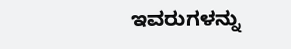ಇವರುಗಳನ್ನು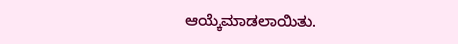ಆಯ್ಕೆಮಾಡಲಾಯಿತು.